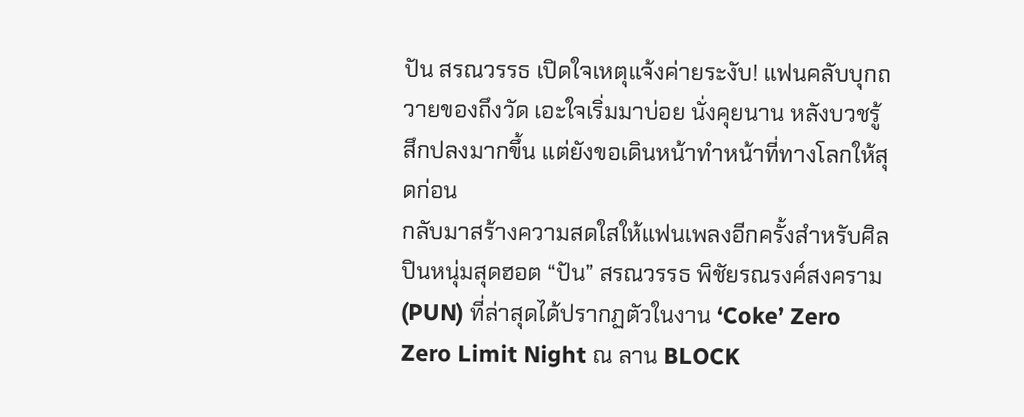ปัน สรณวรรธ เปิดใจเหตุแจ้งค่ายระงับ! แฟนคลับบุกถวายของถึงวัด เอะใจเริ่มมาบ่อย นั่งคุยนาน หลังบวชรู้สึกปลงมากขึ้น แต่ยังขอเดินหน้าทำหน้าที่ทางโลกให้สุดก่อน
กลับมาสร้างความสดใสให้แฟนเพลงอีกครั้งสำหรับศิลปินหนุ่มสุดฮอต “ปัน” สรณวรรธ พิชัยรณรงค์สงคราม (PUN) ที่ล่าสุดได้ปรากฏตัวในงาน ‘Coke’ Zero Zero Limit Night ณ ลาน BLOCK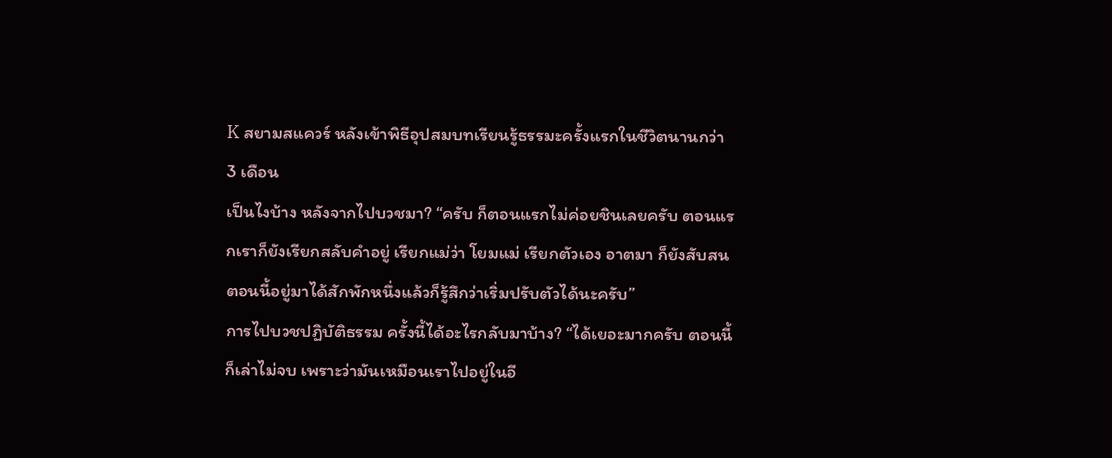K สยามสแควร์ หลังเข้าพิธีอุปสมบทเรียนรู้ธรรมะครั้งแรกในชีวิตนานกว่า 3 เดือน
เป็นไงบ้าง หลังจากไปบวชมา? “ครับ ก็ตอนแรกไม่ค่อยชินเลยครับ ตอนแรกเราก็ยังเรียกสลับคำอยู่ เรียกแม่ว่า โยมแม่ เรียกตัวเอง อาตมา ก็ยังสับสน ตอนนี้อยู่มาได้สักพักหนึ่งแล้วก็รู้สึกว่าเริ่มปรับตัวได้นะครับ”
การไปบวชปฏิบัติธรรม ครั้งนี้ได้อะไรกลับมาบ้าง? “ได้เยอะมากครับ ตอนนี้ก็เล่าไม่จบ เพราะว่ามันเหมือนเราไปอยู่ในอี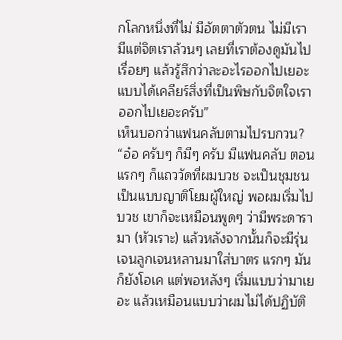กโลกหนึ่งที่ไม่ มีอัตตาตัวตน ไม่มีเรา มีแต่จิตเราล้วนๆ เลยที่เราต้องดูมันไปเรื่อยๆ แล้วรู้สึกว่าละอะไรออกไปเยอะ แบบได้เคลียร์สิ่งที่เป็นพิษกับจิตใจเราออกไปเยอะครับ”
เห็นบอกว่าแฟนคลับตามไปรบกวน? “อ๋อ ครับๆ ก็มีๆ ครับ มีแฟนคลับ ตอนแรกๆ ก็แถววัดที่ผมบวช จะเป็นชุมชน เป็นแบบญาติโยมผู้ใหญ่ พอผมเริ่มไปบวช เขาก็จะเหมือนพูดๆ ว่ามีพระดารามา (หัวเราะ) แล้วหลังจากนั้นก็จะมีรุ่นเจนลูกเจนหลานมาใส่บาตร แรกๆ มันก็ยังโอเค แต่พอหลังๆ เริ่มแบบว่ามาเยอะ แล้วเหมือนแบบว่าผมไม่ได้ปฏิบัติ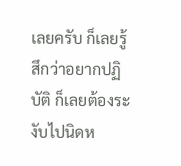เลยครับ ก็เลยรู้สึกว่าอยากปฏิบัติ ก็เลยต้องระงับไปนิดห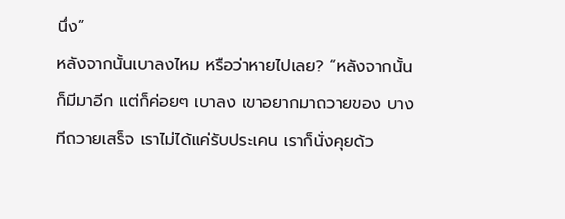นึ่ง”
หลังจากนั้นเบาลงไหม หรือว่าหายไปเลย? “หลังจากนั้นก็มีมาอีก แต่ก็ค่อยๆ เบาลง เขาอยากมาถวายของ บางทีถวายเสร็จ เราไม่ได้แค่รับประเคน เราก็นั่งคุยด้ว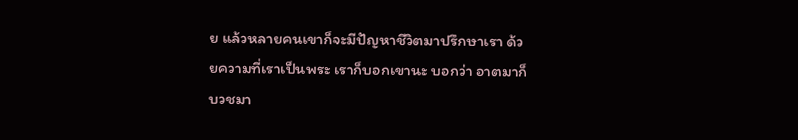ย แล้วหลายคนเขาก็จะมีปัญหาชีวิตมาปรึกษาเรา ด้วยความที่เราเป็นพระ เราก็บอกเขานะ บอกว่า อาตมาก็บวชมา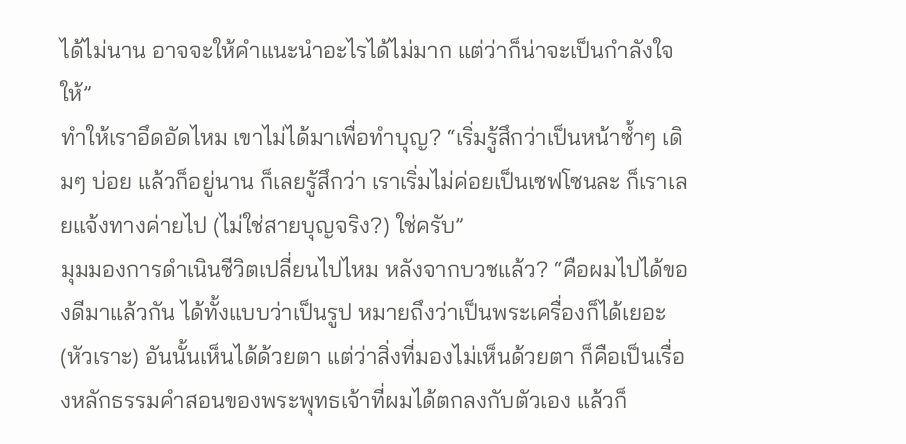ได้ไม่นาน อาจจะให้คำแนะนำอะไรได้ไม่มาก แต่ว่าก็น่าจะเป็นกำลังใจให้”
ทำให้เราอึดอัดไหม เขาไม่ได้มาเพื่อทำบุญ? “เริ่มรู้สึกว่าเป็นหน้าซ้ำๆ เดิมๆ บ่อย แล้วก็อยู่นาน ก็เลยรู้สึกว่า เราเริ่มไม่ค่อยเป็นเซฟโซนละ ก็เราเลยแจ้งทางค่ายไป (ไม่ใช่สายบุญจริง?) ใช่ครับ”
มุมมองการดำเนินชีวิตเปลี่ยนไปไหม หลังจากบวชแล้ว? “คือผมไปได้ของดีมาแล้วกัน ได้ทั้งแบบว่าเป็นรูป หมายถึงว่าเป็นพระเครื่องก็ได้เยอะ (หัวเราะ) อันนั้นเห็นได้ด้วยตา แต่ว่าสิ่งที่มองไม่เห็นด้วยตา ก็คือเป็นเรื่องหลักธรรมคำสอนของพระพุทธเจ้าที่ผมได้ตกลงกับตัวเอง แล้วก็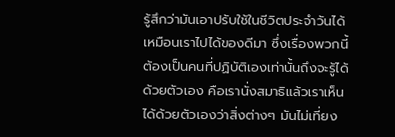รู้สึกว่ามันเอาปรับใช้ในชีวิตประจำวันได้ เหมือนเราไปได้ของดีมา ซึ่งเรื่องพวกนี้ต้องเป็นคนที่ปฏิบัติเองเท่านั้นถึงจะรู้ได้ด้วยตัวเอง คือเรานั่งสมาธิแล้วเราเห็นได้ด้วยตัวเองว่าสิ่งต่างๆ มันไม่เที่ยง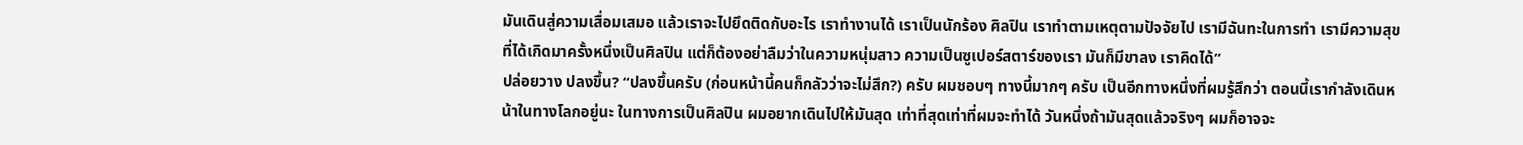มันเดินสู่ความเสื่อมเสมอ แล้วเราจะไปยึดติดกับอะไร เราทำงานได้ เราเป็นนักร้อง ศิลปิน เราทำตามเหตุตามปัจจัยไป เรามีฉันทะในการทำ เรามีความสุขที่ได้เกิดมาครั้งหนึ่งเป็นศิลปิน แต่ก็ต้องอย่าลืมว่าในความหนุ่มสาว ความเป็นซูเปอร์สตาร์ของเรา มันก็มีขาลง เราคิดได้”
ปล่อยวาง ปลงขึ้น? “ปลงขึ้นครับ (ก่อนหน้านี้คนก็กลัวว่าจะไม่สึก?) ครับ ผมชอบๆ ทางนี้มากๆ ครับ เป็นอีกทางหนึ่งที่ผมรู้สึกว่า ตอนนี้เรากำลังเดินหน้าในทางโลกอยู่นะ ในทางการเป็นศิลปิน ผมอยากเดินไปให้มันสุด เท่าที่สุดเท่าที่ผมจะทำได้ วันหนึ่งถ้ามันสุดแล้วจริงๆ ผมก็อาจจะ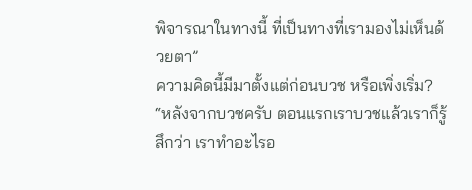พิจารณาในทางนี้ ที่เป็นทางที่เรามองไม่เห็นด้วยตา”
ความคิดนี้มีมาตั้งแต่ก่อนบวช หรือเพิ่งเริ่ม? “หลังจากบวชครับ ตอนแรกเราบวชแล้วเราก็รู้สึกว่า เราทำอะไรอ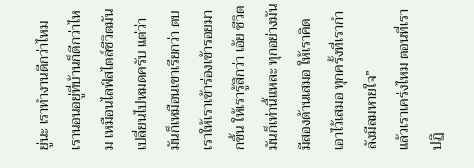ยู่นะ เราทำงานดีกว่าไหม เรานอนอยู่ที่บ้านก็ดีกว่าไหม เหมือนไลฟ์สไตล์ชีวิตมันเปลี่ยนไปหมดครับ แต่ว่ามันก็เหมือนเขาเรียกว่า ตบเราให้เราเข้าร่องเข้ารอยมากขึ้น ให้เรารู้สึกว่า เอ้ย ชีวิตมันก็เท่านี้แหละ ทุกอย่างมันมีสองด้านเสมอ ให้เราคิดเอาไว้เสมอ ทุกครั้งที่เรากำลังมีลมหายใจ”
แล้วเราเคร่งไหม ตอนที่เราปฏิ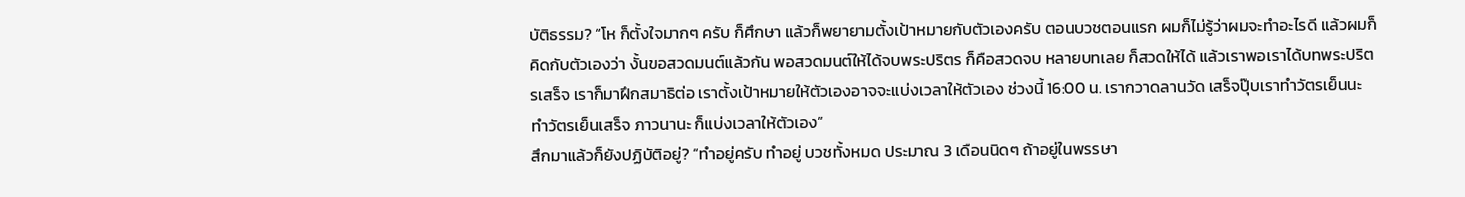บัติธรรม? “โห ก็ตั้งใจมากๆ ครับ ก็ศึกษา แล้วก็พยายามตั้งเป้าหมายกับตัวเองครับ ตอนบวชตอนแรก ผมก็ไม่รู้ว่าผมจะทำอะไรดี แล้วผมก็คิดกับตัวเองว่า งั้นขอสวดมนต์แล้วกัน พอสวดมนต์ให้ได้จบพระปริตร ก็คือสวดจบ หลายบทเลย ก็สวดให้ได้ แล้วเราพอเราได้บทพระปริตรเสร็จ เราก็มาฝึกสมาธิต่อ เราตั้งเป้าหมายให้ตัวเองอาจจะแบ่งเวลาให้ตัวเอง ช่วงนี้ 16:00 น. เรากวาดลานวัด เสร็จปุ๊บเราทำวัตรเย็นนะ ทำวัตรเย็นเสร็จ ภาวนานะ ก็แบ่งเวลาให้ตัวเอง”
สึกมาแล้วก็ยังปฏิบัติอยู่? “ทำอยู่ครับ ทำอยู่ บวชทั้งหมด ประมาณ 3 เดือนนิดๆ ถ้าอยู่ในพรรษา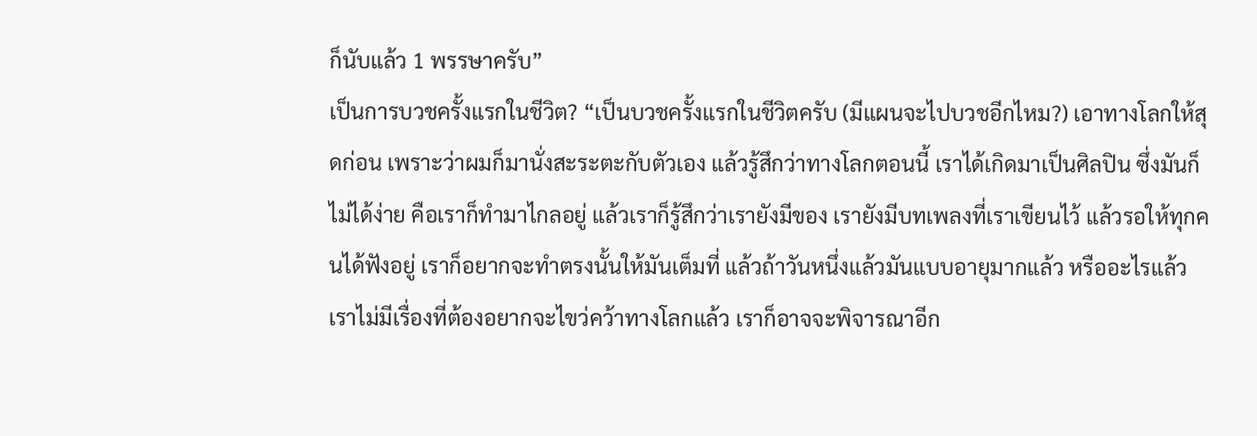ก็นับแล้ว 1 พรรษาครับ”
เป็นการบวชครั้งแรกในชีวิต? “เป็นบวชครั้งแรกในชีวิตครับ (มีแผนจะไปบวชอีกไหม?) เอาทางโลกให้สุดก่อน เพราะว่าผมก็มานั่งสะระตะกับตัวเอง แล้วรู้สึกว่าทางโลกตอนนี้ เราได้เกิดมาเป็นศิลปิน ซึ่งมันก็ไม่ได้ง่าย คือเราก็ทำมาไกลอยู่ แล้วเราก็รู้สึกว่าเรายังมีของ เรายังมีบทเพลงที่เราเขียนไว้ แล้วรอให้ทุกคนได้ฟังอยู่ เราก็อยากจะทำตรงนั้นให้มันเต็มที่ แล้วถ้าวันหนึ่งแล้วมันแบบอายุมากแล้ว หรืออะไรแล้ว เราไม่มีเรื่องที่ต้องอยากจะไขว่คว้าทางโลกแล้ว เราก็อาจจะพิจารณาอีก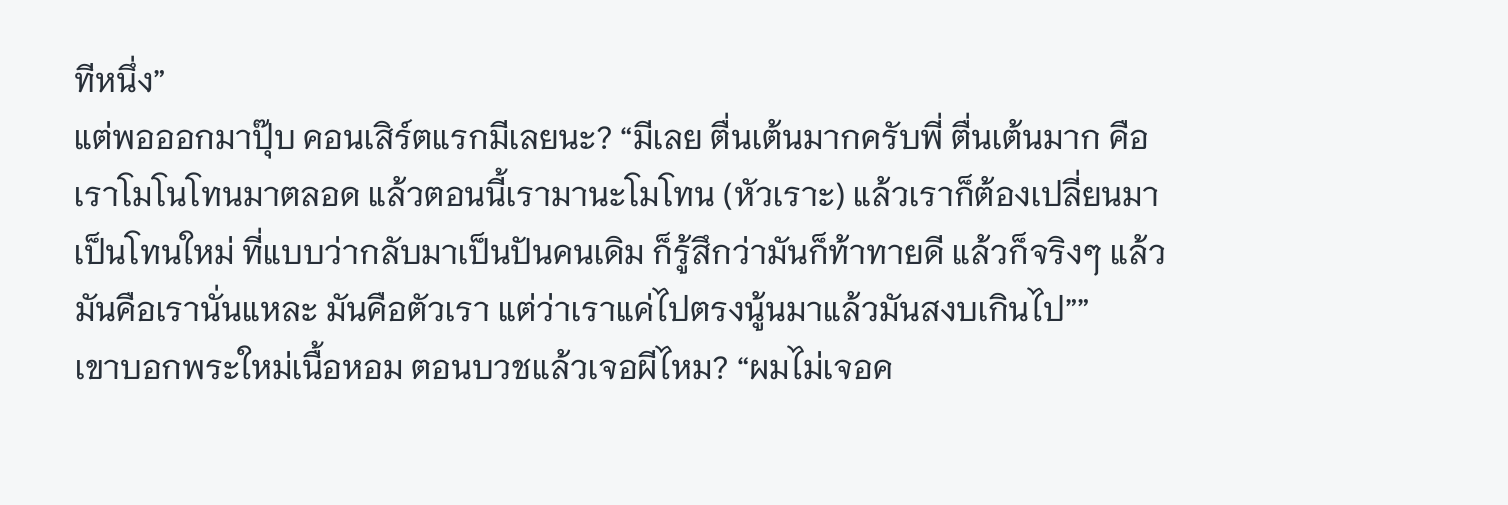ทีหนึ่ง”
แต่พอออกมาปุ๊บ คอนเสิร์ตแรกมีเลยนะ? “มีเลย ตื่นเต้นมากครับพี่ ตื่นเต้นมาก คือเราโมโนโทนมาตลอด แล้วตอนนี้เรามานะโมโทน (หัวเราะ) แล้วเราก็ต้องเปลี่ยนมาเป็นโทนใหม่ ที่แบบว่ากลับมาเป็นปันคนเดิม ก็รู้สึกว่ามันก็ท้าทายดี แล้วก็จริงๆ แล้วมันคือเรานั่นแหละ มันคือตัวเรา แต่ว่าเราแค่ไปตรงนู้นมาแล้วมันสงบเกินไป””
เขาบอกพระใหม่เนื้อหอม ตอนบวชแล้วเจอผีไหม? “ผมไม่เจอค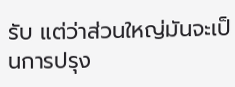รับ แต่ว่าส่วนใหญ่มันจะเป็นการปรุง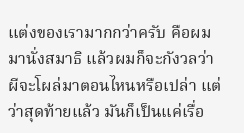แต่งของเรามากกว่าครับ คือผมมานั่งสมาธิ แล้วผมก็จะกังวลว่า ผีจะโผล่มาตอนไหนหรือเปล่า แต่ว่าสุดท้ายแล้ว มันก็เป็นแค่เรื่อ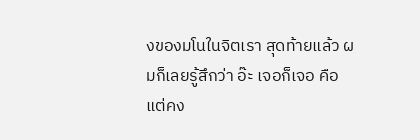งของมโนในจิตเรา สุดท้ายแล้ว ผมก็เลยรู้สึกว่า อ๊ะ เจอก็เจอ คือแต่คง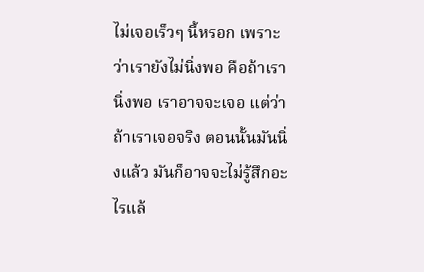ไม่เจอเร็วๆ นี้หรอก เพราะว่าเรายังไม่นิ่งพอ คือถ้าเรานิ่งพอ เราอาจจะเจอ แต่ว่าถ้าเราเจอจริง ตอนนั้นมันนิ่งแล้ว มันก็อาจจะไม่รู้สึกอะไรแล้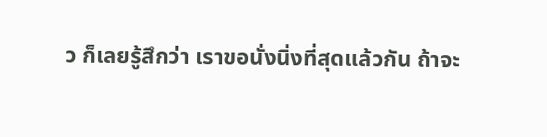ว ก็เลยรู้สึกว่า เราขอนั่งนิ่งที่สุดแล้วกัน ถ้าจะ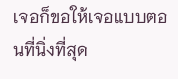เจอก็ขอให้เจอแบบตอนที่นิ่งที่สุด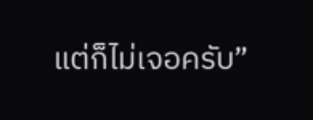แต่ก็ไม่เจอครับ”